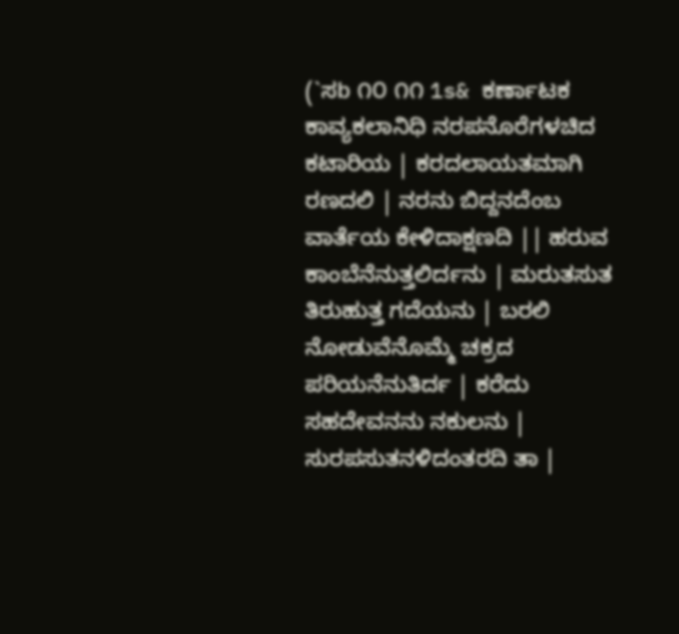(`ಸb ೧೦ ೧೧ 1s& ಕರ್ಣಾಟಕ ಕಾವ್ಯಕಲಾನಿಧಿ ನರಪನೊರೆಗಳಚಿದ ಕಟಾರಿಯ | ಕರದಲಾಯತಮಾಗಿ ರಣದಲಿ | ನರನು ಬಿದ್ದನದೆಂಬ ವಾರ್ತೆಯ ಕೇಳಿದಾಕ್ಷಣದಿ || ಹರುವ ಕಾಂಬೆನೆನುತ್ತಲಿರ್ದನು | ಮರುತಸುತ ತಿರುಹುತ್ತ ಗದೆಯನು | ಬರಲಿ ನೋಡುವೆನೊಮ್ಮೆ ಚಕ್ರದ ಪರಿಯನೆನುತಿರ್ದ | ಕರೆದು ಸಹದೇವನನು ನಕುಲನು | ಸುರಪಸುತನಳಿದಂತರದಿ ತಾ |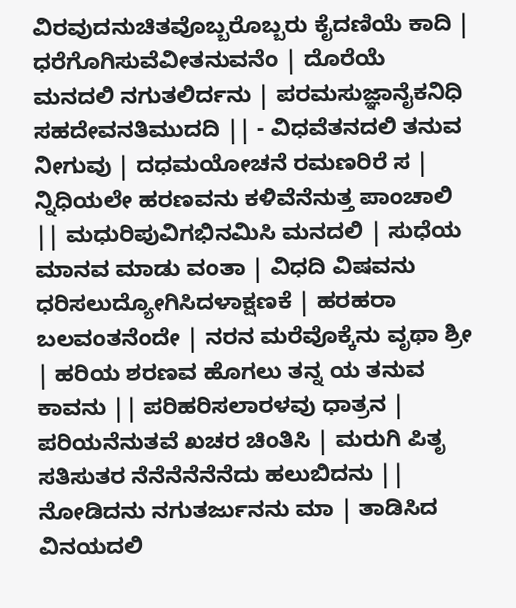ವಿರವುದನುಚಿತವೊಬ್ಬರೊಬ್ಬರು ಕೈದಣಿಯೆ ಕಾದಿ | ಧರೆಗೊಗಿಸುವೆವೀತನುವನೆಂ | ದೊರೆಯೆ ಮನದಲಿ ನಗುತಲಿರ್ದನು | ಪರಮಸುಜ್ಞಾನೈಕನಿಧಿ ಸಹದೇವನತಿಮುದದಿ || - ವಿಧವೆತನದಲಿ ತನುವ ನೀಗುವು | ದಧಮಯೋಚನೆ ರಮಣರಿರೆ ಸ | ನ್ನಿಧಿಯಲೇ ಹರಣವನು ಕಳಿವೆನೆನುತ್ತ ಪಾಂಚಾಲಿ || ಮಧುರಿಪುವಿಗಭಿನಮಿಸಿ ಮನದಲಿ | ಸುಧೆಯ ಮಾನವ ಮಾಡು ವಂತಾ | ವಿಧದಿ ವಿಷವನು ಧರಿಸಲುದ್ಯೋಗಿಸಿದಳಾಕ್ಷಣಕೆ | ಹರಹರಾ ಬಲವಂತನೆಂದೇ | ನರನ ಮರೆವೊಕ್ಕೆನು ವೃಥಾ ಶ್ರೀ | ಹರಿಯ ಶರಣವ ಹೊಗಲು ತನ್ನ ಯ ತನುವ ಕಾವನು || ಪರಿಹರಿಸಲಾರಳವು ಧಾತ್ರನ | ಪರಿಯನೆನುತವೆ ಖಚರ ಚಿಂತಿಸಿ | ಮರುಗಿ ಪಿತೃ ಸತಿಸುತರ ನೆನೆನೆನೆನೆನೆದು ಹಲುಬಿದನು || ನೋಡಿದನು ನಗುತರ್ಜುನನು ಮಾ | ತಾಡಿಸಿದ ವಿನಯದಲಿ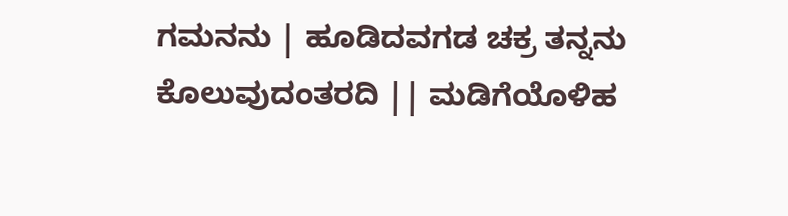ಗಮನನು | ಹೂಡಿದವಗಡ ಚಕ್ರ ತನ್ನನು ಕೊಲುವುದಂತರದಿ || ಮಡಿಗೆಯೊಳಿಹ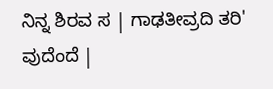ನಿನ್ನ ಶಿರವ ಸ | ಗಾಢತೀವ್ರದಿ ತರಿ' ವುದೆಂದೆ |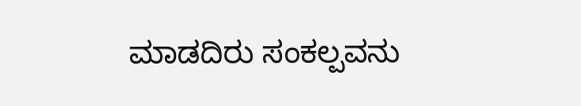ಮಾಡದಿರು ಸಂಕಲ್ಪವನು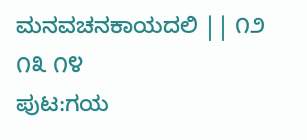ಮನವಚನಕಾಯದಲಿ || ೧೨ ೧೩ ೧೪
ಪುಟ:ಗಯ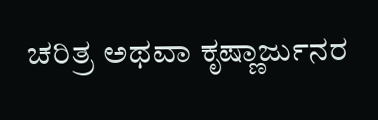ಚರಿತ್ರ ಅಥವಾ ಕೃಷ್ಣಾರ್ಜುನರ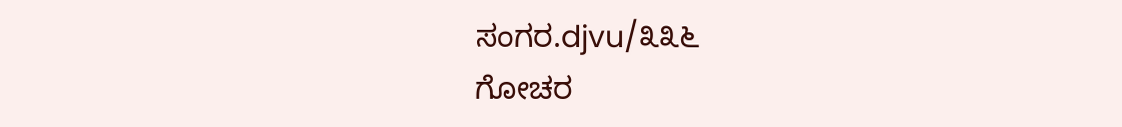ಸಂಗರ.djvu/೩೩೬
ಗೋಚರ